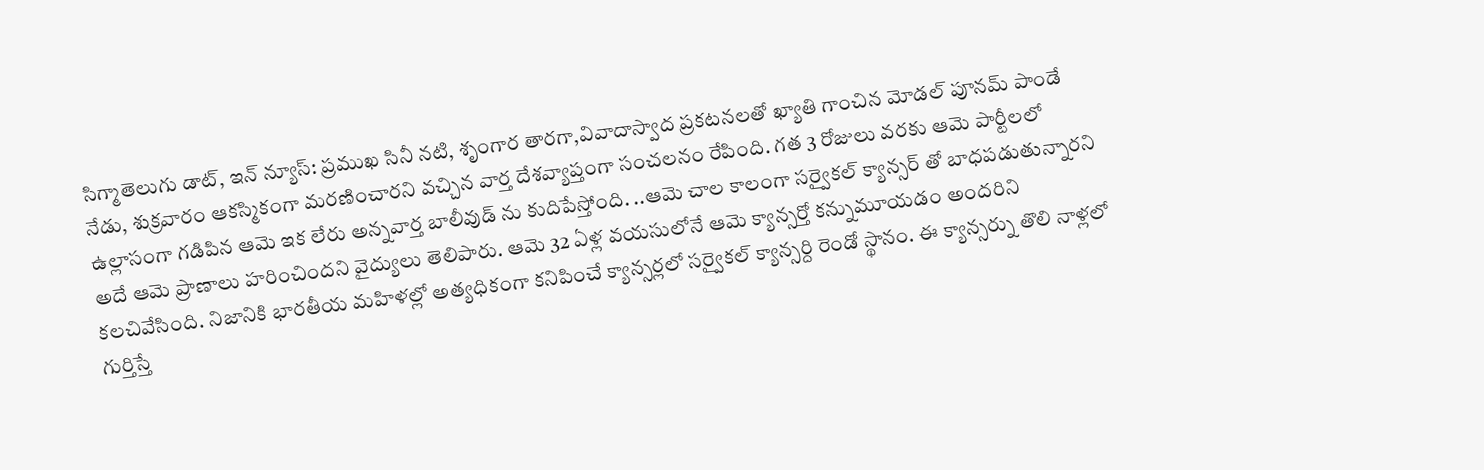సిగ్మాతెలుగు డాట్, ఇన్ న్యూస్: ప్రముఖ సినీ నటి, శృంగార తారగా,వివాదాస్వాద ప్రకటనలతో ఖ్యాతి గాంచిన మోడల్ పూనమ్ పాండే నేడు, శుక్రవారం ఆకస్మికంగా మరణించారని వచ్చిన వార్త దేశవ్యాప్తంగా సంచలనం రేపింది. గత 3 రోజులు వరకు ఆమె పార్టీలలో ఉల్లాసంగా గడిపిన ఆమె ఇక లేరు అన్నవార్త బాలీవుడ్ ను కుదిపేస్తోంది. ..ఆమె చాల కాలంగా సర్వైకల్ క్యాన్సర్ తో బాధపడుతున్నారని అదే ఆమె ప్రాణాలు హరించిందని వైద్యులు తెలిపారు. ఆమె 32 ఏళ్ల వయసులోనే ఆమె క్యాన్సర్తో కన్నుమూయడం అందరిని కలచివేసింది. నిజానికి భారతీయ మహిళల్లో అత్యధికంగా కనిపించే క్యాన్సర్లలో సర్వైకల్ క్యాన్సర్ది రెండో స్థానం. ఈ క్యాన్సర్ను తొలి నాళ్లలో గుర్తిస్తే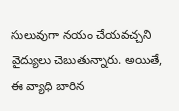సులువుగా నయం చేయవచ్చని వైద్యులు చెబుతున్నారు. అయితే, ఈ వ్యాధి బారిన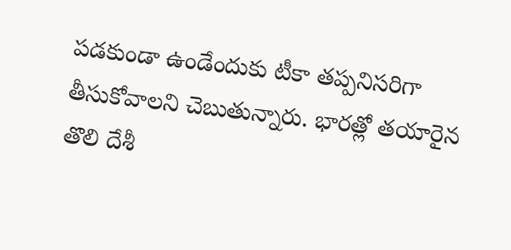పడకుండా ఉండేందుకు టీకా తప్పనిసరిగా తీసుకోవాలని చెబుతున్నారు. భారత్లో తయారైన తొలి దేశీ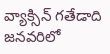వ్యాక్సిన్ గతేడాది జనవరిలో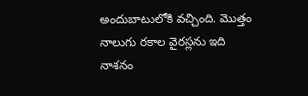అందుబాటులోకి వచ్చింది. మొత్తం నాలుగు రకాల వైరస్లను ఇది నాశనం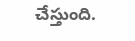చేస్తుంది.